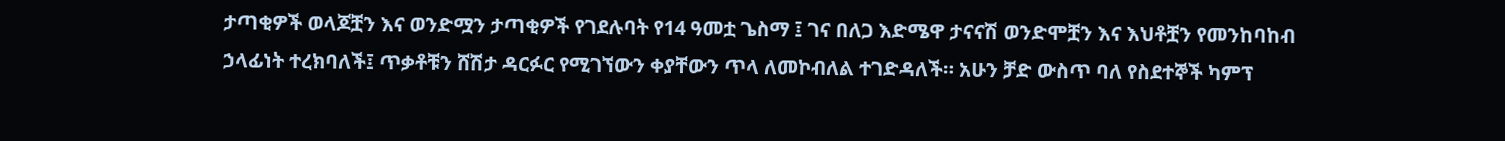ታጣቂዎች ወላጆቿን እና ወንድሟን ታጣቂዎች የገደሉባት የ14 ዓመቷ ጌስማ ፤ ገና በለጋ እድሜዋ ታናናሽ ወንድሞቿን እና እህቶቿን የመንከባከብ ኃላፊነት ተረክባለች፤ ጥቃቶቹን ሸሽታ ዳርፉር የሚገኘውን ቀያቸውን ጥላ ለመኮብለል ተገድዳለች። አሁን ቻድ ውስጥ ባለ የስደተኞች ካምፕ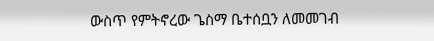ውስጥ የምትኖረው ጌስማ ቤተሰቧን ለመመገብ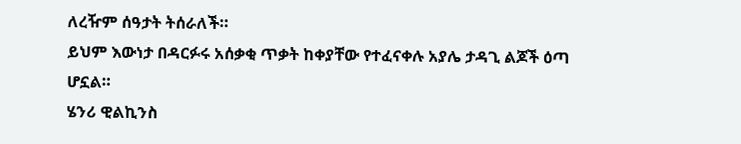ለረዥም ሰዓታት ትሰራለች።
ይህም እውነታ በዳርፉሩ አሰቃቂ ጥቃት ከቀያቸው የተፈናቀሉ አያሌ ታዳጊ ልጆች ዕጣ ሆኗል።
ሄንሪ ዊልኪንስ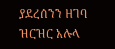ያደረሰንን ዘገባ ዝርዝር አሉላ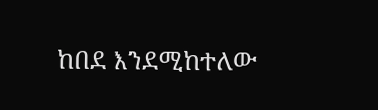ከበደ እንደሚከተለው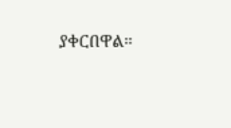ያቀርበዋል።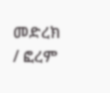መድረክ / ፎረም